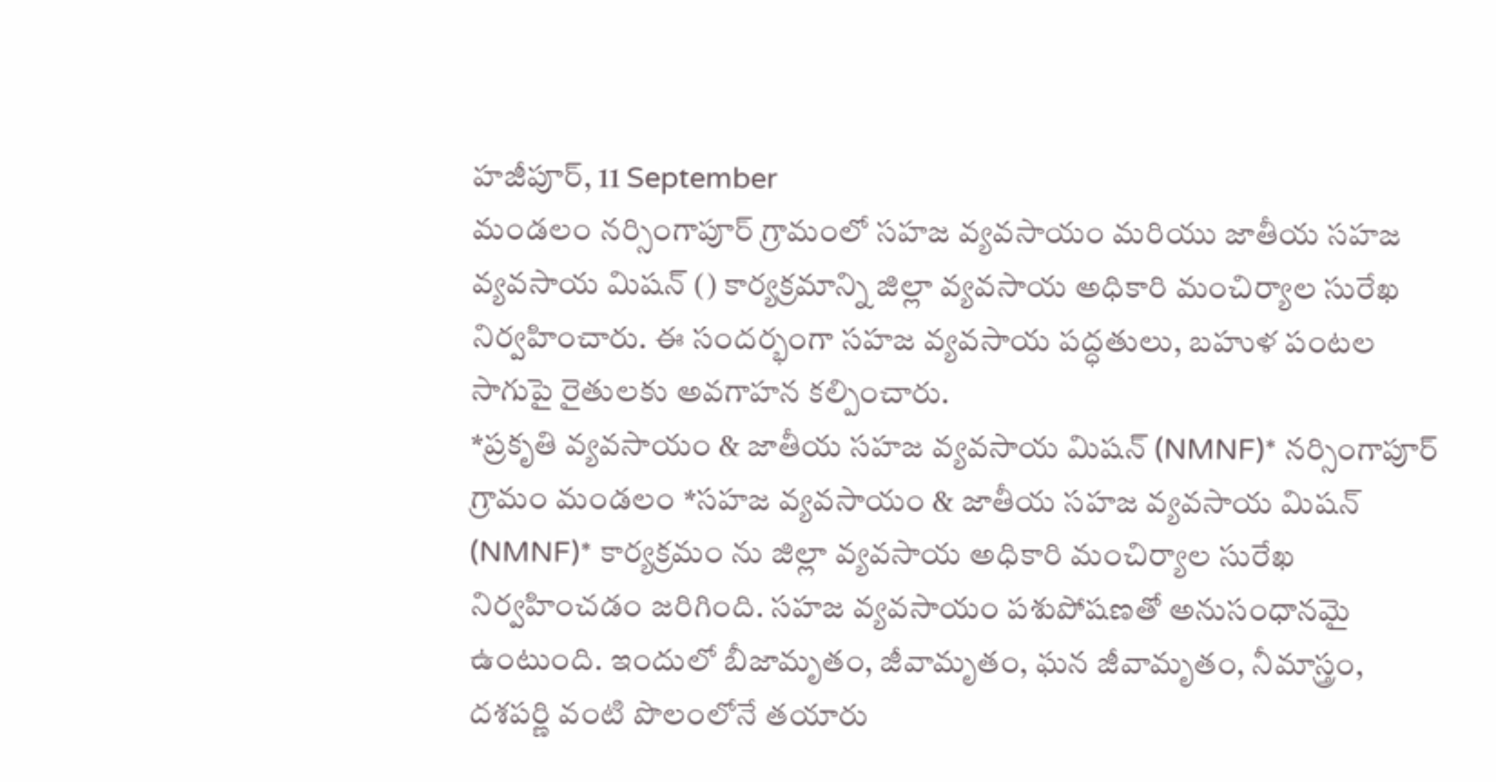హజీపూర్, 11 September
మండలం నర్సింగాపూర్ గ్రామంలో సహజ వ్యవసాయం మరియు జాతీయ సహజ వ్యవసాయ మిషన్ () కార్యక్రమాన్ని జిల్లా వ్యవసాయ అధికారి మంచిర్యాల సురేఖ నిర్వహించారు. ఈ సందర్భంగా సహజ వ్యవసాయ పద్ధతులు, బహుళ పంటల సాగుపై రైతులకు అవగాహన కల్పించారు.
*ప్రకృతి వ్యవసాయం & జాతీయ సహజ వ్యవసాయ మిషన్ (NMNF)* నర్సింగాపూర్ గ్రామం మండలం *సహజ వ్యవసాయం & జాతీయ సహజ వ్యవసాయ మిషన్ (NMNF)* కార్యక్రమం ను జిల్లా వ్యవసాయ అధికారి మంచిర్యాల సురేఖ నిర్వహించడం జరిగింది. సహజ వ్యవసాయం పశుపోషణతో అనుసంధానమై ఉంటుంది. ఇందులో బీజామృతం, జీవామృతం, ఘన జీవామృతం, నీమాస్త్రం, దశపర్ణి వంటి పొలంలోనే తయారు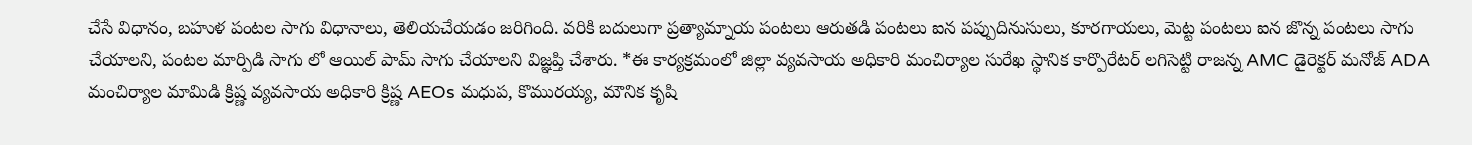చేసే విధానం, బహుళ పంటల సాగు విధానాలు, తెలియచేయడం జరిగింది. వరికి బదులుగా ప్రత్యామ్నాయ పంటలు ఆరుతడి పంటలు ఐన పప్పుదినుసులు, కూరగాయలు, మెట్ట పంటలు ఐన జొన్న పంటలు సాగు చేయాలని, పంటల మార్పిడి సాగు లో ఆయిల్ పామ్ సాగు చేయాలని విజ్ఞప్తి చేశారు. *ఈ కార్యక్రమంలో జిల్లా వ్యవసాయ అధికారి మంచిర్యాల సురేఖ స్థానిక కార్పొరేటర్ లగిసెట్టి రాజన్న AMC డైరెక్టర్ మనోజ్ ADA మంచిర్యాల మామిడి క్రిష్ణ వ్యవసాయ అధికారి క్రిష్ణ AEOs మధుప, కొమురయ్య, మౌనిక కృషి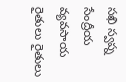సఖి స్వప్న సేంద్రీయ వ్యవసాయ రైతులు రైతులు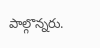పాల్గొన్నరు.